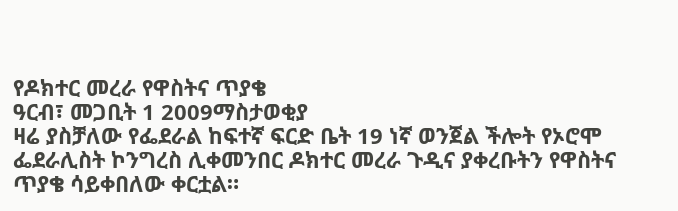የዶክተር መረራ የዋስትና ጥያቄ
ዓርብ፣ መጋቢት 1 2009ማስታወቂያ
ዛሬ ያስቻለው የፌደራል ከፍተኛ ፍርድ ቤት 19 ነኛ ወንጀል ችሎት የኦሮሞ ፌደራሊስት ኮንግረስ ሊቀመንበር ዶክተር መረራ ጉዲና ያቀረቡትን የዋስትና ጥያቄ ሳይቀበለው ቀርቷል።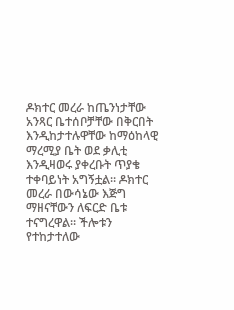ዶክተር መረራ ከጤንነታቸው አንጻር ቤተሰቦቻቸው በቅርበት እንዲከታተሉዋቸው ከማዕከላዊ ማረሚያ ቤት ወደ ቃሊቲ እንዲዛወሩ ያቀረቡት ጥያቄ ተቀባይነት አግኝቷል። ዶክተር መረራ በውሳኔው እጅግ ማዘናቸውን ለፍርድ ቤቱ ተናግረዋል። ችሎቱን የተከታተለው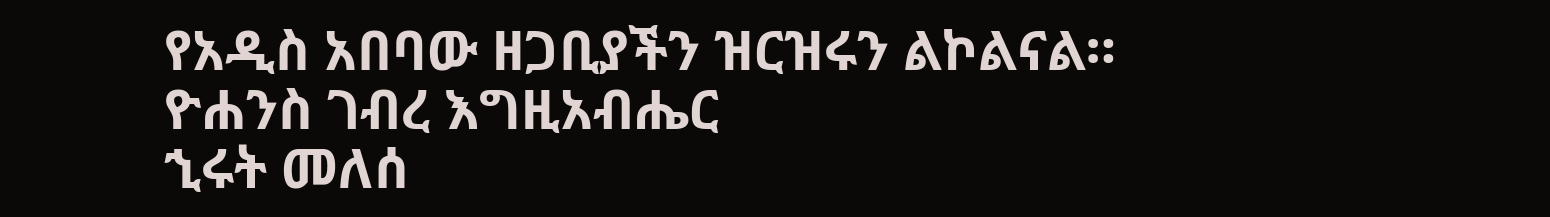የአዲስ አበባው ዘጋቢያችን ዝርዝሩን ልኮልናል።
ዮሐንስ ገብረ እግዚአብሔር
ኂሩት መለሰ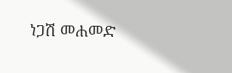ነጋሽ መሐመድ